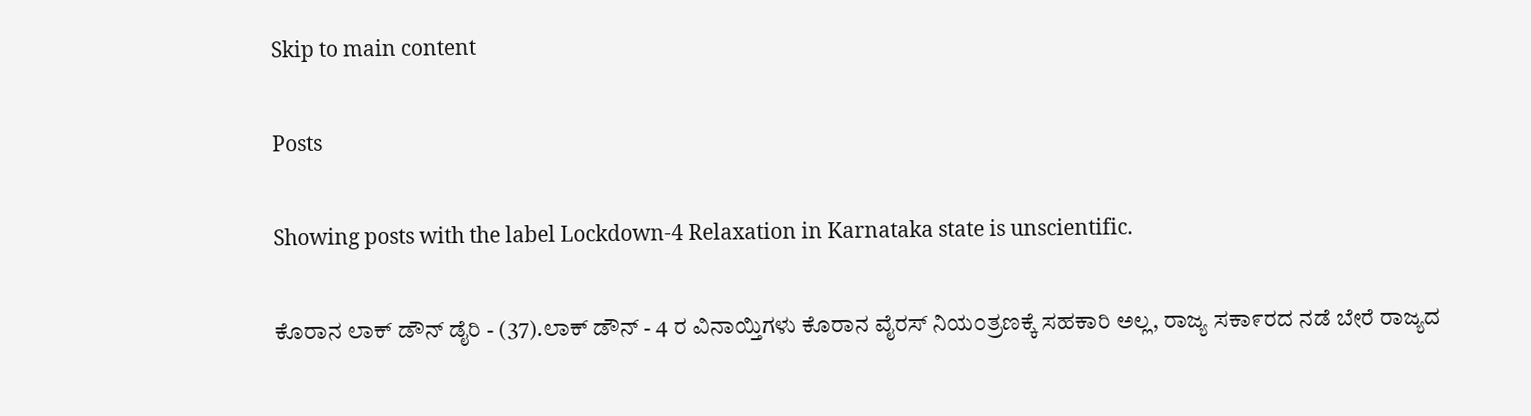Skip to main content

Posts

Showing posts with the label Lockdown-4 Relaxation in Karnataka state is unscientific.

ಕೊರಾನ ಲಾಕ್ ಡೌನ್ ಡೈರಿ - (37).ಲಾಕ್ ಡೌನ್ - 4 ರ ವಿನಾಯ್ತಿಗಳು ಕೊರಾನ ವೈರಸ್ ನಿಯ೦ತ್ರಣಕ್ಕೆ ಸಹಕಾರಿ ಅಲ್ಲ, ರಾಜ್ಯ ಸಕಾ೯ರದ ನಡೆ ಬೇರೆ ರಾಜ್ಯದ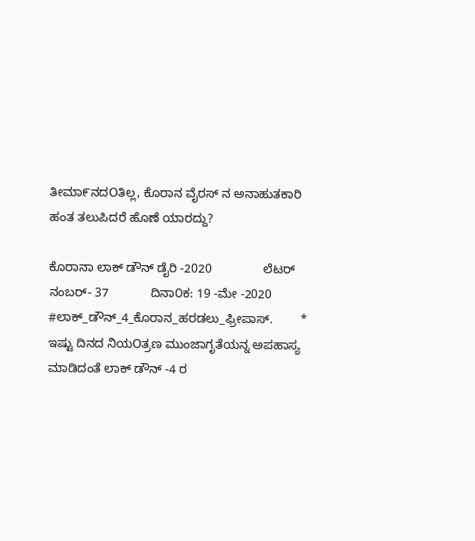ತೀಮಾ೯ನದOತಿಲ್ಲ, ಕೊರಾನ ವೈರಸ್ ನ ಅನಾಹುತಕಾರಿ ಹಂತ ತಲುಪಿದರೆ ಹೊಣೆ ಯಾರದ್ದು?

ಕೊರಾನಾ ಲಾಕ್ ಡೌನ್ ಡೈರಿ -2020               ಲೆಟರ್ ನಂಬರ್- 37            ದಿನಾ೦ಕ: 19 -ಮೇ -2020 #ಲಾಕ್_ಡೌನ್_4_ಕೊರಾನ_ಹರಡಲು_ಫ್ರೀಪಾಸ್.        * ಇಷ್ಟು ದಿನದ ನಿಯOತ್ರಣ ಮುಂಜಾಗೃತೆಯನ್ನ ಅಪಹಾಸ್ಯ ಮಾಡಿದಂತೆ ಲಾಕ್ ಡೌನ್ -4 ರ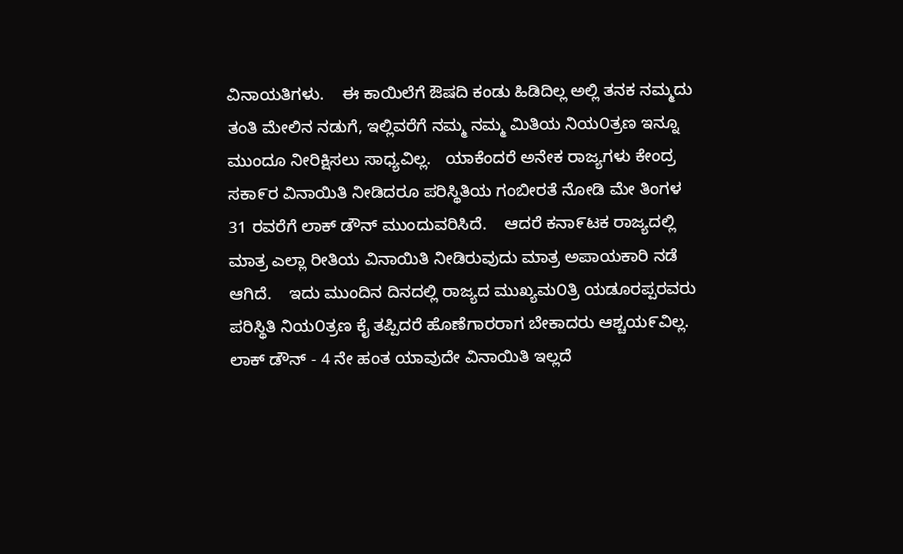ವಿನಾಯತಿಗಳು.    ಈ ಕಾಯಿಲೆಗೆ ಔಷದಿ ಕಂಡು ಹಿಡಿದಿಲ್ಲ ಅಲ್ಲಿ ತನಕ ನಮ್ಮದು ತಂತಿ ಮೇಲಿನ ನಡುಗೆ, ಇಲ್ಲಿವರೆಗೆ ನಮ್ಮ ನಮ್ಮ ಮಿತಿಯ ನಿಯ೦ತ್ರಣ ಇನ್ನೂ ಮುಂದೂ ನೀರಿಕ್ಷಿಸಲು ಸಾಧ್ಯವಿಲ್ಲ.   ಯಾಕೆಂದರೆ ಅನೇಕ ರಾಜ್ಯಗಳು ಕೇಂದ್ರ ಸಕಾ೯ರ ವಿನಾಯಿತಿ ನೀಡಿದರೂ ಪರಿಸ್ಥಿತಿಯ ಗಂಬೀರತೆ ನೋಡಿ ಮೇ ತಿಂಗಳ 31 ರವರೆಗೆ ಲಾಕ್ ಡೌನ್ ಮುಂದುವರಿಸಿದೆ.    ಆದರೆ ಕನಾ೯ಟಕ ರಾಜ್ಯದಲ್ಲಿ ಮಾತ್ರ ಎಲ್ಲಾ ರೀತಿಯ ವಿನಾಯಿತಿ ನೀಡಿರುವುದು ಮಾತ್ರ ಅಪಾಯಕಾರಿ ನಡೆ ಆಗಿದೆ.    ಇದು ಮುಂದಿನ ದಿನದಲ್ಲಿ ರಾಜ್ಯದ ಮುಖ್ಯಮ೦ತ್ರಿ ಯಡೂರಪ್ಪರವರು ಪರಿಸ್ಥಿತಿ ನಿಯ೦ತ್ರಣ ಕೈ ತಪ್ಪಿದರೆ ಹೊಣೆಗಾರರಾಗ ಬೇಕಾದರು ಆಶ್ಚಯ೯ವಿಲ್ಲ.   ಲಾಕ್ ಡೌನ್ - 4 ನೇ ಹಂತ ಯಾವುದೇ ವಿನಾಯಿತಿ ಇಲ್ಲದೆ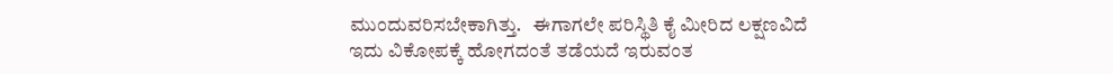ಮುಂದುವರಿಸಬೇಕಾಗಿತ್ತು.   ಈಗಾಗಲೇ ಪರಿಸ್ಥಿತಿ ಕೈ ಮೀರಿದ ಲಕ್ಷಣವಿದೆ ಇದು ವಿಕೋಪಕ್ಕೆ ಹೋಗದಂತೆ ತಡೆಯದೆ ಇರುವಂತ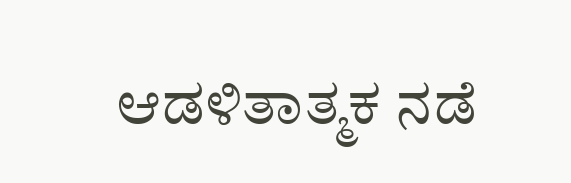ಆಡಳಿತಾತ್ಮಕ ನಡೆ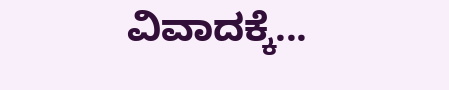ವಿವಾದಕ್ಕೆ...